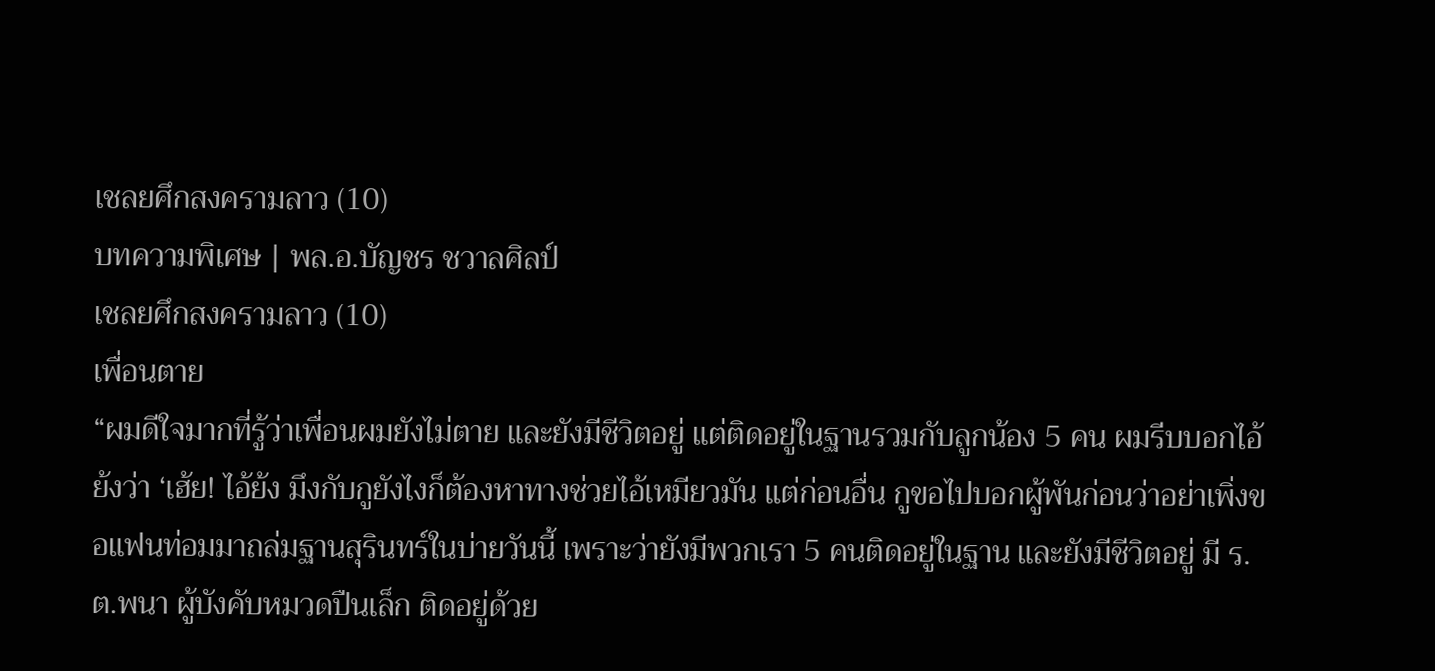เชลยศึกสงครามลาว (10)
บทความพิเศษ | พล.อ.บัญชร ชวาลศิลป์
เชลยศึกสงครามลาว (10)
เพื่อนตาย
“ผมดีใจมากที่รู้ว่าเพื่อนผมยังไม่ตาย และยังมีชีวิตอยู่ แต่ติดอยู่ในฐานรวมกับลูกน้อง 5 คน ผมรีบบอกไอ้ย้งว่า ‘เฮ้ย! ไอ้ย้ง มึงกับกูยังไงก็ต้องหาทางช่วยไอ้เหมียวมัน แต่ก่อนอื่น กูขอไปบอกผู้พันก่อนว่าอย่าเพิ่งขอแฟนท่อมมาถล่มฐานสุรินทร์ในบ่ายวันนี้ เพราะว่ายังมีพวกเรา 5 คนติดอยู่ในฐาน และยังมีชีวิตอยู่ มี ร.ต.พนา ผู้บังคับหมวดปืนเล็ก ติดอยู่ด้วย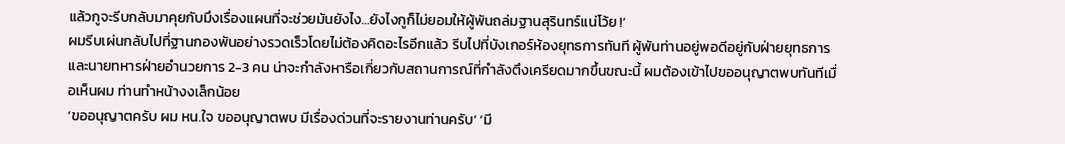แล้วกูจะรีบกลับมาคุยกับมึงเรื่องแผนที่จะช่วยมันยังไง…ยังไงกูก็ไม่ยอมให้ผู้พันถล่มฐานสุรินทร์แน่โว้ย !’
ผมรีบเผ่นกลับไปที่ฐานกองพันอย่างรวดเร็วโดยไม่ต้องคิดอะไรอีกแล้ว รีบไปที่บังเกอร์ห้องยุทธการทันที ผู้พันท่านอยู่พอดีอยู่กับฝ่ายยุทธการและนายทหารฝ่ายอำนวยการ 2-3 คน น่าจะกำลังหารือเกี่ยวกับสถานการณ์ที่กำลังตึงเครียดมากขึ้นขณะนี้ ผมต้องเข้าไปขออนุญาตพบทันทีเมื่อเห็นผม ท่านทำหน้างงเล็กน้อย
‘ขออนุญาตครับ ผม หน.ใจ ขออนุญาตพบ มีเรื่องด่วนที่จะรายงานท่านครับ’ ‘มี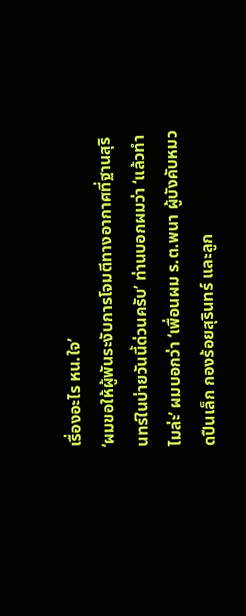เรื่องอะไร หน.ใจ’
‘ผมขอให้ผู้พันระงับการโจมตีทางอากาศที่ฐานสุรินทร์ในบ่ายวันนี้ด่วนครับ’ ท่านบอกผมว่า ‘แล้วทำไมล่ะ’ ผมบอกว่า ‘เพื่อนผม ร.ต.พนา ผู้บังคับหมวดปืนเล็ก กองร้อยสุรินทร์ และลูก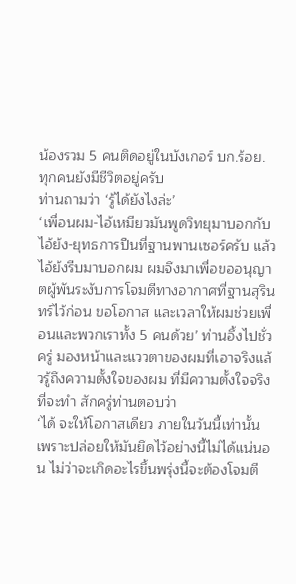น้องรวม 5 คนติดอยู่ในบังเกอร์ บก.ร้อย. ทุกคนยังมีชีวิตอยู่ครับ
ท่านถามว่า ‘รู้ได้ยังไงล่ะ’
‘เพื่อนผม-ไอ้เหมียวมันพูดวิทยุมาบอกกับไอ้ย้ง-ยุทธการปืนที่ฐานพานเซอร์ครับ แล้วไอ้ย้งรีบมาบอกผม ผมจึงมาเพื่อขออนุญาตผู้พันระงับการโจมตีทางอากาศที่ฐานสุรินทร์ไว้ก่อน ขอโอกาส และเวลาให้ผมช่วยเพื่อนและพวกเราทั้ง 5 คนด้วย’ ท่านอึ้งไปชั่วครู่ มองหน้าและแววตาของผมที่เอาจริงแล้วรู้ถึงความตั้งใจของผม ที่มีความตั้งใจจริงที่จะทำ สักครู่ท่านตอบว่า
‘ได้ จะให้โอกาสเดียว ภายในวันนี้เท่านั้น เพราะปล่อยให้มันยึดไว้อย่างนี้ไม่ได้แน่นอน ไม่ว่าจะเกิดอะไรขึ้นพรุ่งนี้จะต้องโจมตี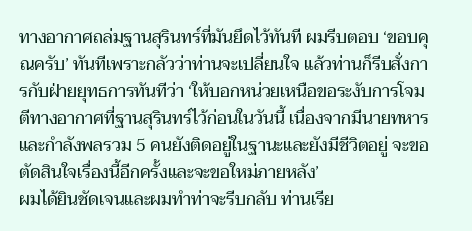ทางอากาศถล่มฐานสุรินทร์ที่มันยึดไว้ทันที ผมรีบตอบ ‘ขอบคุณครับ’ ทันทีเพราะกลัวว่าท่านจะเปลี่ยนใจ แล้วท่านก็รีบสั่งการกับฝ่ายยุทธการทันทีว่า ‘ให้บอกหน่วยเหนือขอระงับการโจมตีทางอากาศที่ฐานสุรินทร์ไว้ก่อนในวันนี้ เนื่องจากมีนายทหารและกำลังพลรวม 5 คนยังติดอยู่ในฐานะและยังมีชีวิตอยู่ จะขอตัดสินใจเรื่องนี้อีกครั้งและจะขอใหม่ภายหลัง’
ผมได้ยินชัดเจนและผมทำท่าจะรีบกลับ ท่านเรีย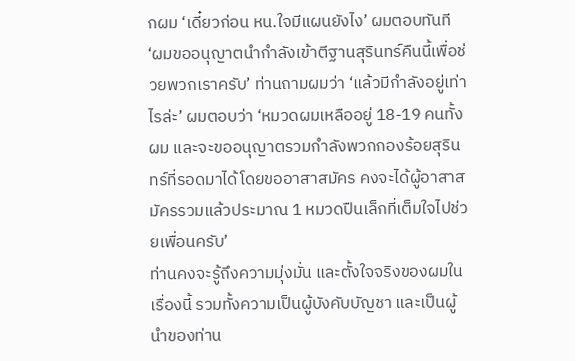กผม ‘เดี๋ยวก่อน หน.ใจมีแผนยังไง’ ผมตอบทันที ‘ผมขออนุญาตนำกำลังเข้าตีฐานสุรินทร์คืนนี้เพื่อช่วยพวกเราครับ’ ท่านถามผมว่า ‘แล้วมีกำลังอยู่เท่าไรล่ะ’ ผมตอบว่า ‘หมวดผมเหลืออยู่ 18-19 คนทั้งผม และจะขออนุญาตรวมกำลังพวกกองร้อยสุรินทร์ที่รอดมาได้โดยขออาสาสมัคร คงจะได้ผู้อาสาสมัครรวมแล้วประมาณ 1 หมวดปืนเล็กที่เต็มใจไปช่วยเพื่อนครับ’
ท่านคงจะรู้ถึงความมุ่งมั่น และตั้งใจจริงของผมในเรื่องนี้ รวมทั้งความเป็นผู้บังคับบัญชา และเป็นผู้นำของท่าน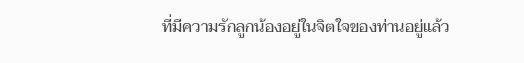ที่มีความรักลูกน้องอยู่ในจิตใจของท่านอยู่แล้ว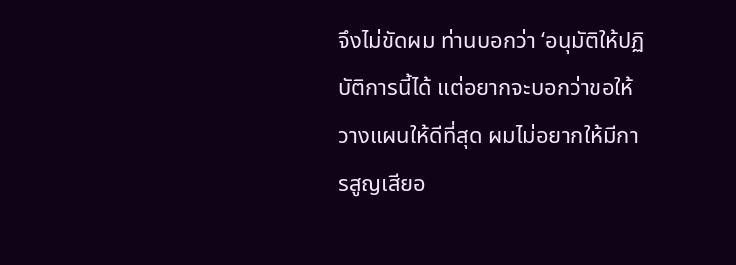จึงไม่ขัดผม ท่านบอกว่า ‘อนุมัติให้ปฏิบัติการนี้ได้ แต่อยากจะบอกว่าขอให้วางแผนให้ดีที่สุด ผมไม่อยากให้มีการสูญเสียอ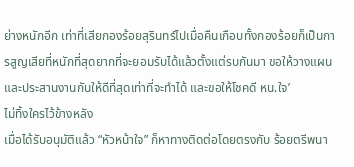ย่างหนักอีก เท่าที่เสียกองร้อยสุรินทร์ไปเมื่อคืนเกือบทั้งกองร้อยก็เป็นการสูญเสียที่หนักที่สุดยากที่จะยอมรับได้แล้วตั้งแต่รบกันมา ขอให้วางแผนและประสานงานกันให้ดีที่สุดเท่าที่จะทำได้ และขอให้โชคดี หน.ใจ’
ไม่ทิ้งใครไว้ข้างหลัง
เมื่อได้รับอนุมัติแล้ว “หัวหน้าใจ” ก็หาทางติดต่อโดยตรงกับ ร้อยตรีพนา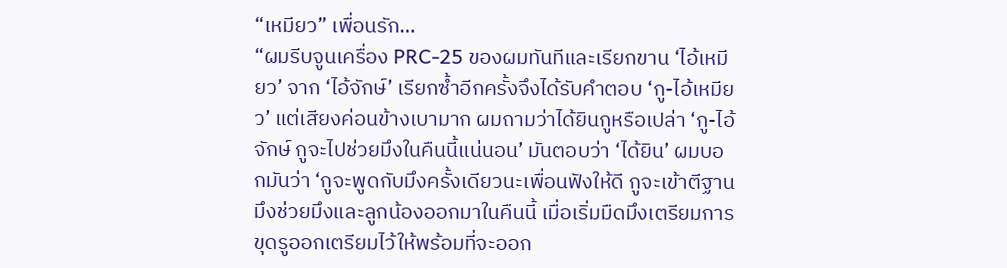“เหมียว” เพื่อนรัก…
“ผมรีบจูนเครื่อง PRC-25 ของผมทันทีและเรียกขาน ‘ไอ้เหมียว’ จาก ‘ไอ้จักษ์’ เรียกซ้ำอีกครั้งจึงได้รับคำตอบ ‘กู-ไอ้เหมียว’ แต่เสียงค่อนข้างเบามาก ผมถามว่าได้ยินกูหรือเปล่า ‘กู-ไอ้จักษ์ กูจะไปช่วยมึงในคืนนี้แน่นอน’ มันตอบว่า ‘ได้ยิน’ ผมบอกมันว่า ‘กูจะพูดกับมึงครั้งเดียวนะเพื่อนฟังให้ดี กูจะเข้าตีฐานมึงช่วยมึงและลูกน้องออกมาในคืนนี้ เมื่อเริ่มมืดมึงเตรียมการขุดรูออกเตรียมไว้ให้พร้อมที่จะออก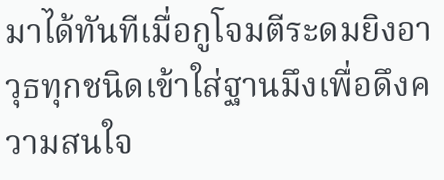มาได้ทันทีเมื่อกูโจมตีระดมยิงอาวุธทุกชนิดเข้าใส่ฐานมึงเพื่อดึงความสนใจ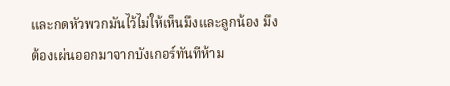และกดหัวพวกมันไว้ไม่ให้เห็นมึงและลูกน้อง มึงต้องเผ่นออกมาจากบังเกอร์ทันทีห้าม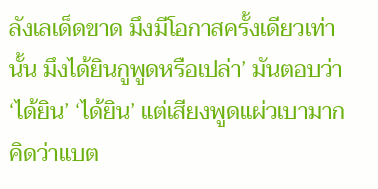ลังเลเด็ดขาด มึงมีโอกาสครั้งเดียวเท่านั้น มึงได้ยินกูพูดหรือเปล่า’ มันตอบว่า ‘ได้ยิน’ ‘ได้ยิน’ แต่เสียงพูดแผ่วเบามาก คิดว่าแบต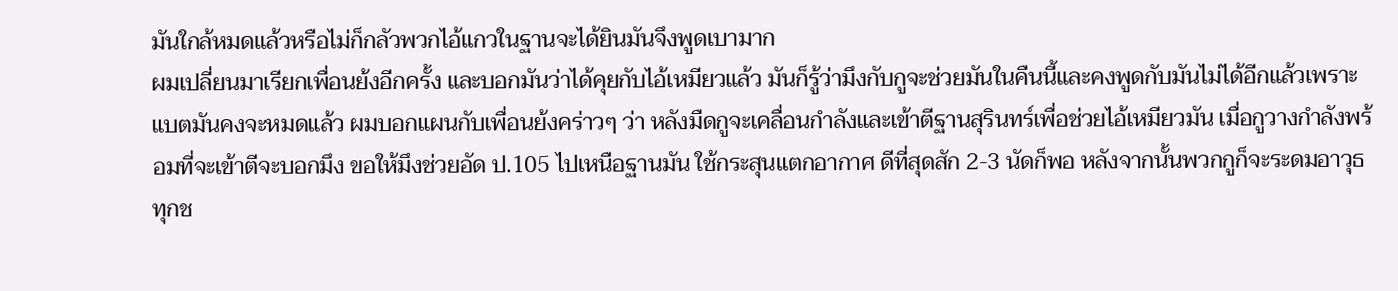มันใกล้หมดแล้วหรือไม่ก็กลัวพวกไอ้แกวในฐานจะได้ยินมันจึงพูดเบามาก
ผมเปลี่ยนมาเรียกเพื่อนย้งอีกครั้ง และบอกมันว่าได้คุยกับไอ้เหมียวแล้ว มันก็รู้ว่ามึงกับกูจะช่วยมันในคืนนี้และคงพูดกับมันไม่ได้อีกแล้วเพราะแบตมันคงจะหมดแล้ว ผมบอกแผนกับเพื่อนย้งคร่าวๆ ว่า หลังมืดกูจะเคลื่อนกำลังและเข้าตีฐานสุรินทร์เพื่อช่วยไอ้เหมียวมัน เมื่อกูวางกำลังพร้อมที่จะเข้าตีจะบอกมึง ขอให้มึงช่วยอัด ป.105 ไปเหนือฐานมัน ใช้กระสุนแตกอากาศ ดีที่สุดสัก 2-3 นัดก็พอ หลังจากนั้นพวกกูก็จะระดมอาวุธทุกช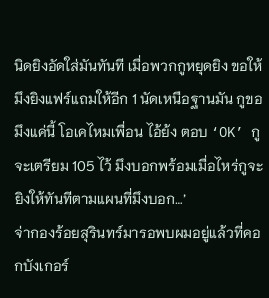นิดยิงอัดใส่มันทันที เมื่อพวกกูหยุดยิง ขอให้มึงยิงแฟร์แถมให้อีก 1 นัดเหนือฐานมัน กูขอมึงแค่นี้ โอเคไหมเพื่อน ไอ้ย้ง ตอบ ‘OK’ กูจะเตรียม 105 ไว้ มึงบอกพร้อมเมื่อไหร่กูจะยิงให้ทันทีตามแผนที่มึงบอก…’
จ่ากองร้อยสุรินทร์มารอพบผมอยู่แล้วที่คอกบังเกอร์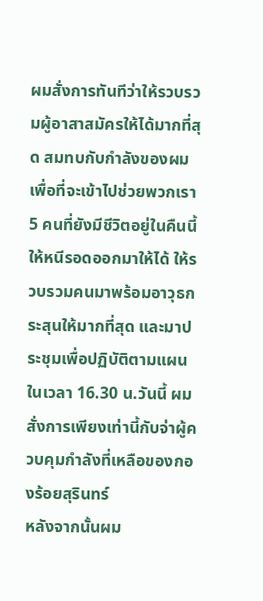ผมสั่งการทันทีว่าให้รวบรวมผู้อาสาสมัครให้ได้มากที่สุด สมทบกับกำลังของผม เพื่อที่จะเข้าไปช่วยพวกเรา 5 คนที่ยังมีชีวิตอยู่ในคืนนี้ ให้หนีรอดออกมาให้ได้ ให้รวบรวมคนมาพร้อมอาวุธกระสุนให้มากที่สุด และมาประชุมเพื่อปฏิบัติตามแผนในเวลา 16.30 น.วันนี้ ผมสั่งการเพียงเท่านี้กับจ่าผู้ควบคุมกำลังที่เหลือของกองร้อยสุรินทร์
หลังจากนั้นผม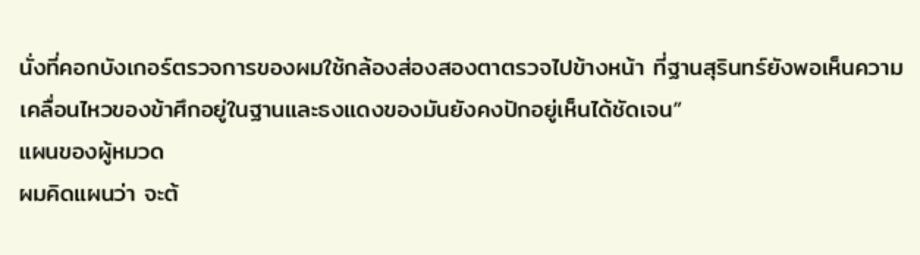นั่งที่คอกบังเกอร์ตรวจการของผมใช้กล้องส่องสองตาตรวจไปข้างหน้า ที่ฐานสุรินทร์ยังพอเห็นความเคลื่อนไหวของข้าศึกอยู่ในฐานและธงแดงของมันยังคงปักอยู่เห็นได้ชัดเจน”
แผนของผู้หมวด
ผมคิดแผนว่า จะต้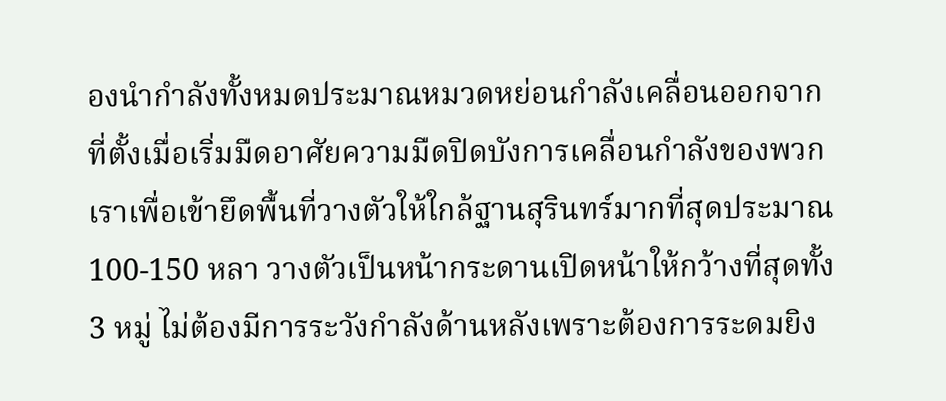องนำกำลังทั้งหมดประมาณหมวดหย่อนกำลังเคลื่อนออกจากที่ตั้งเมื่อเริ่มมืดอาศัยความมืดปิดบังการเคลื่อนกำลังของพวกเราเพื่อเข้ายึดพื้นที่วางตัวให้ใกล้ฐานสุรินทร์มากที่สุดประมาณ 100-150 หลา วางตัวเป็นหน้ากระดานเปิดหน้าให้กว้างที่สุดทั้ง 3 หมู่ ไม่ต้องมีการระวังกำลังด้านหลังเพราะต้องการระดมยิง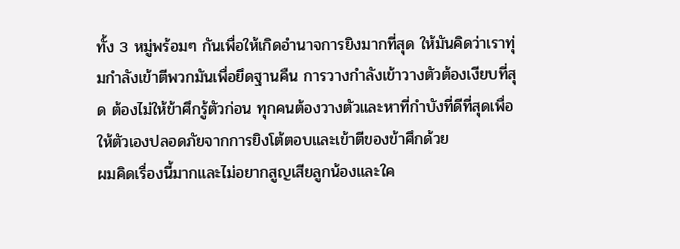ทั้ง 3 หมู่พร้อมๆ กันเพื่อให้เกิดอำนาจการยิงมากที่สุด ให้มันคิดว่าเราทุ่มกำลังเข้าตีพวกมันเพื่อยึดฐานคืน การวางกำลังเข้าวางตัวต้องเงียบที่สุด ต้องไม่ให้ข้าศึกรู้ตัวก่อน ทุกคนต้องวางตัวและหาที่กำบังที่ดีที่สุดเพื่อให้ตัวเองปลอดภัยจากการยิงโต้ตอบและเข้าตีของข้าศึกด้วย
ผมคิดเรื่องนี้มากและไม่อยากสูญเสียลูกน้องและใค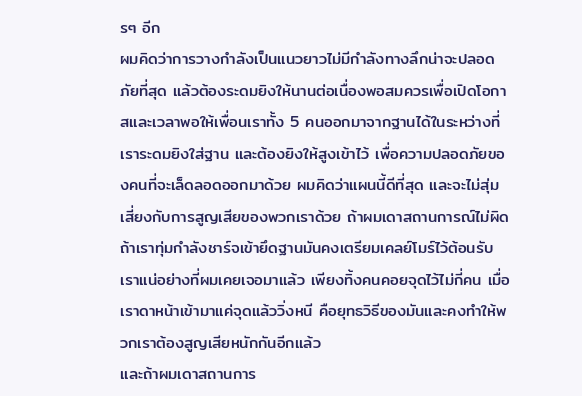รๆ อีก
ผมคิดว่าการวางกำลังเป็นแนวยาวไม่มีกำลังทางลึกน่าจะปลอดภัยที่สุด แล้วต้องระดมยิงให้นานต่อเนื่องพอสมควรเพื่อเปิดโอกาสและเวลาพอให้เพื่อนเราทั้ง 5 คนออกมาจากฐานได้ในระหว่างที่เราระดมยิงใส่ฐาน และต้องยิงให้สูงเข้าไว้ เพื่อความปลอดภัยของคนที่จะเล็ดลอดออกมาด้วย ผมคิดว่าแผนนี้ดีที่สุด และจะไม่สุ่มเสี่ยงกับการสูญเสียของพวกเราด้วย ถ้าผมเดาสถานการณ์ไม่ผิด ถ้าเราทุ่มกำลังชาร์จเข้ายึดฐานมันคงเตรียมเคลย์โมร์ไว้ต้อนรับเราแน่อย่างที่ผมเคยเจอมาแล้ว เพียงทิ้งคนคอยจุดไว้ไม่กี่คน เมื่อเราดาหน้าเข้ามาแค่จุดแล้ววิ่งหนี คือยุทธวิธีของมันและคงทำให้พวกเราต้องสูญเสียหนักกันอีกแล้ว
และถ้าผมเดาสถานการ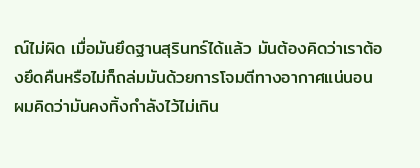ณ์ไม่ผิด เมื่อมันยึดฐานสุรินทร์ได้แล้ว มันต้องคิดว่าเราต้องยึดคืนหรือไม่ก็ถล่มมันด้วยการโจมตีทางอากาศแน่นอน ผมคิดว่ามันคงทิ้งกำลังไว้ไม่เกิน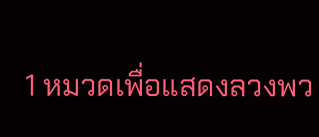1 หมวดเพื่อแสดงลวงพว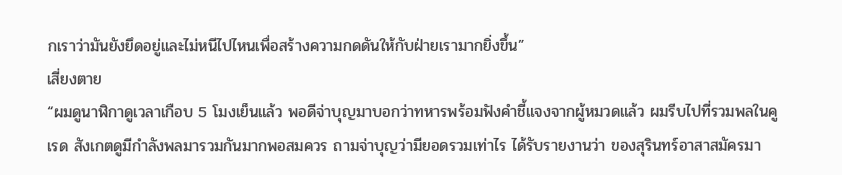กเราว่ามันยังยึดอยู่และไม่หนีไปไหนเพื่อสร้างความกดดันให้กับฝ่ายเรามากยิ่งขึ้น”
เสี่ยงตาย
“ผมดูนาฬิกาดูเวลาเกือบ 5 โมงเย็นแล้ว พอดีจ่าบุญมาบอกว่าทหารพร้อมฟังคำชี้แจงจากผู้หมวดแล้ว ผมรีบไปที่รวมพลในคูเรด สังเกตดูมีกำลังพลมารวมกันมากพอสมควร ถามจ่าบุญว่ามียอดรวมเท่าไร ได้รับรายงานว่า ของสุรินทร์อาสาสมัครมา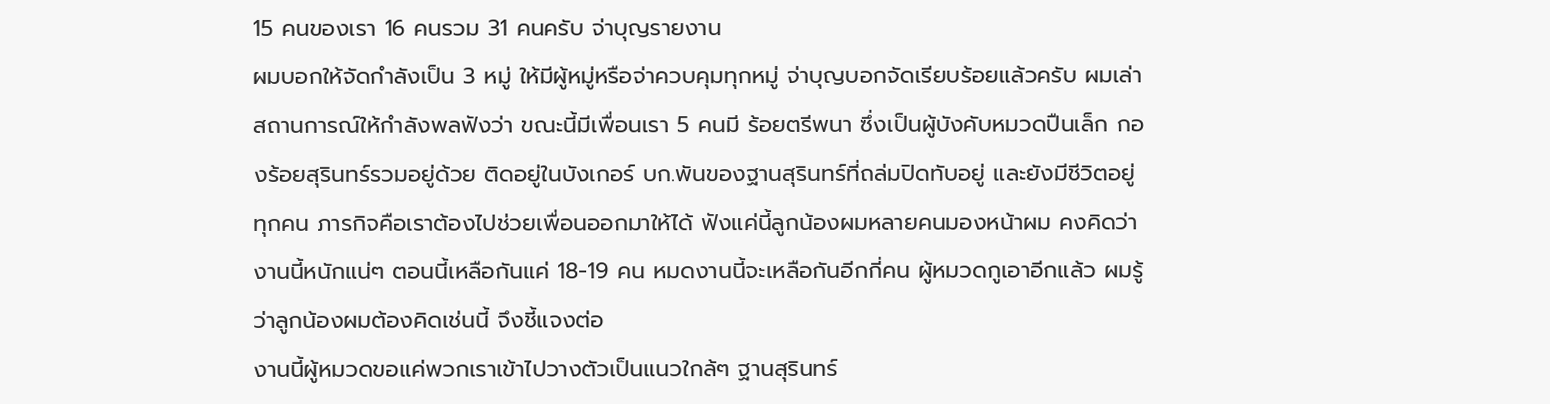15 คนของเรา 16 คนรวม 31 คนครับ จ่าบุญรายงาน
ผมบอกให้จัดกำลังเป็น 3 หมู่ ให้มีผู้หมู่หรือจ่าควบคุมทุกหมู่ จ่าบุญบอกจัดเรียบร้อยแล้วครับ ผมเล่าสถานการณ์ให้กำลังพลฟังว่า ขณะนี้มีเพื่อนเรา 5 คนมี ร้อยตรีพนา ซึ่งเป็นผู้บังคับหมวดปืนเล็ก กองร้อยสุรินทร์รวมอยู่ด้วย ติดอยู่ในบังเกอร์ บก.พันของฐานสุรินทร์ที่ถล่มปิดทับอยู่ และยังมีชีวิตอยู่ทุกคน ภารกิจคือเราต้องไปช่วยเพื่อนออกมาให้ได้ ฟังแค่นี้ลูกน้องผมหลายคนมองหน้าผม คงคิดว่างานนี้หนักแน่ๆ ตอนนี้เหลือกันแค่ 18-19 คน หมดงานนี้จะเหลือกันอีกกี่คน ผู้หมวดกูเอาอีกแล้ว ผมรู้ว่าลูกน้องผมต้องคิดเช่นนี้ จึงชี้แจงต่อ
งานนี้ผู้หมวดขอแค่พวกเราเข้าไปวางตัวเป็นแนวใกล้ๆ ฐานสุรินทร์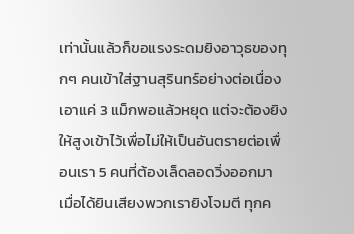เท่านั้นแล้วก็ขอแรงระดมยิงอาวุธของทุกๆ คนเข้าใส่ฐานสุรินทร์อย่างต่อเนื่อง เอาแค่ 3 แม็กพอแล้วหยุด แต่จะต้องยิงให้สูงเข้าไว้เพื่อไม่ให้เป็นอันตรายต่อเพื่อนเรา 5 คนที่ต้องเล็ดลอดวิ่งออกมา เมื่อได้ยินเสียงพวกเรายิงโจมตี ทุกค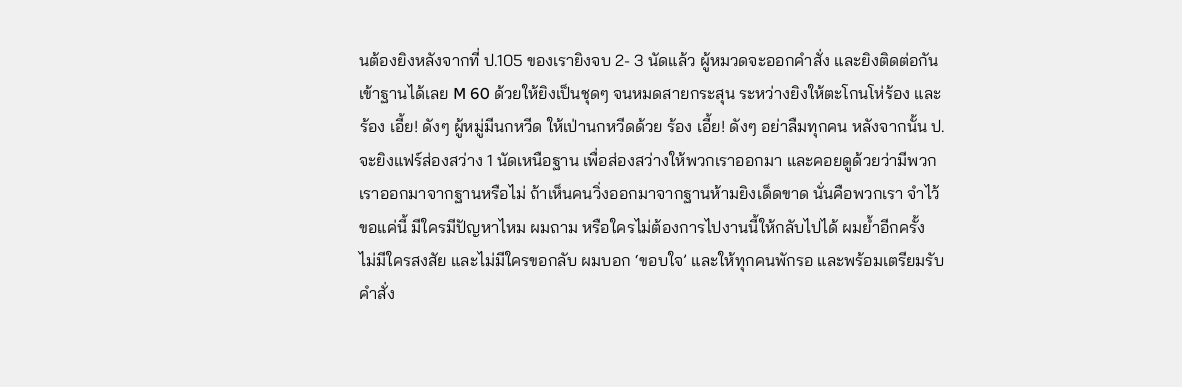นต้องยิงหลังจากที่ ป.105 ของเรายิงจบ 2- 3 นัดแล้ว ผู้หมวดจะออกคำสั่ง และยิงติดต่อกันเข้าฐานได้เลย M 60 ด้วยให้ยิงเป็นชุดๆ จนหมดสายกระสุน ระหว่างยิงให้ตะโกนโห่ร้อง และร้อง เอี้ย! ดังๆ ผู้หมู่มีนกหวีด ให้เป่านกหวีดด้วย ร้อง เอี้ย! ดังๆ อย่าลืมทุกคน หลังจากนั้น ป.จะยิงแฟร์ส่องสว่าง 1 นัดเหนือฐาน เพื่อส่องสว่างให้พวกเราออกมา และคอยดูด้วยว่ามีพวกเราออกมาจากฐานหรือไม่ ถ้าเห็นคนวิ่งออกมาจากฐานห้ามยิงเด็ดขาด นั่นคือพวกเรา จำไว้
ขอแค่นี้ มีใครมีปัญหาไหม ผมถาม หรือใครไม่ต้องการไปงานนี้ให้กลับไปได้ ผมย้ำอีกครั้ง ไม่มีใครสงสัย และไม่มีใครขอกลับ ผมบอก ‘ขอบใจ’ และให้ทุกคนพักรอ และพร้อมเตรียมรับคำสั่ง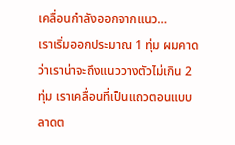เคลื่อนกำลังออกจากแนว…
เราเริ่มออกประมาณ 1 ทุ่ม ผมคาดว่าเราน่าจะถึงแนววางตัวไม่เกิน 2 ทุ่ม เราเคลื่อนที่เป็นแถวตอนแบบลาดต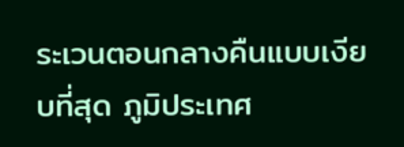ระเวนตอนกลางคืนแบบเงียบที่สุด ภูมิประเทศ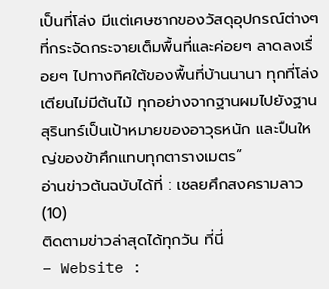เป็นที่โล่ง มีแต่เศษซากของวัสดุอุปกรณ์ต่างๆ ที่กระจัดกระจายเต็มพื้นที่และค่อยๆ ลาดลงเรื่อยๆ ไปทางทิศใต้ของพื้นที่บ้านนานา ทุกที่โล่งเตียนไม่มีต้นไม้ ทุกอย่างจากฐานผมไปยังฐานสุรินทร์เป็นเป้าหมายของอาวุธหนัก และปืนใหญ่ของข้าศึกแทบทุกตารางเมตร”
อ่านข่าวต้นฉบับได้ที่ : เชลยศึกสงครามลาว (10)
ติดตามข่าวล่าสุดได้ทุกวัน ที่นี่
– Website :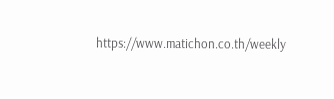https://www.matichon.co.th/weekly